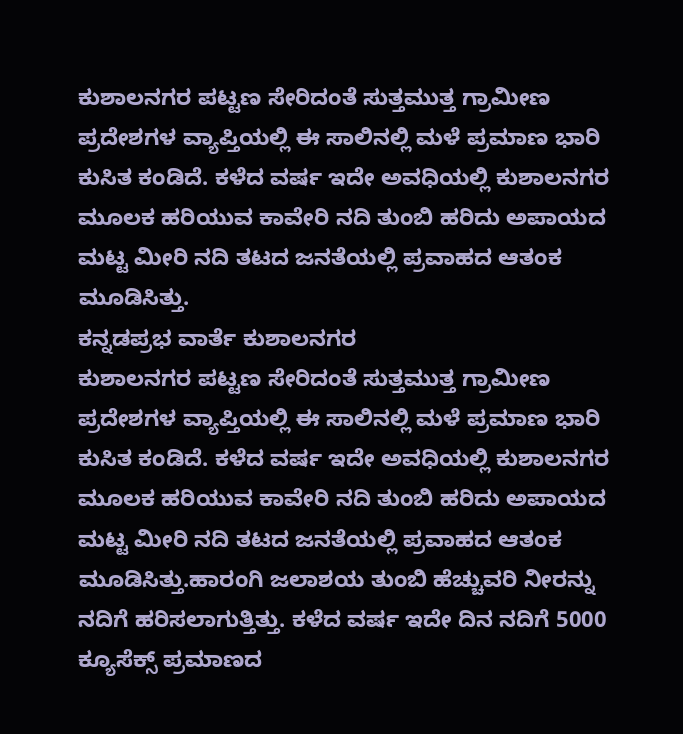ಕುಶಾಲನಗರ ಪಟ್ಟಣ ಸೇರಿದಂತೆ ಸುತ್ತಮುತ್ತ ಗ್ರಾಮೀಣ ಪ್ರದೇಶಗಳ ವ್ಯಾಪ್ತಿಯಲ್ಲಿ ಈ ಸಾಲಿನಲ್ಲಿ ಮಳೆ ಪ್ರಮಾಣ ಭಾರಿ ಕುಸಿತ ಕಂಡಿದೆ. ಕಳೆದ ವರ್ಷ ಇದೇ ಅವಧಿಯಲ್ಲಿ ಕುಶಾಲನಗರ ಮೂಲಕ ಹರಿಯುವ ಕಾವೇರಿ ನದಿ ತುಂಬಿ ಹರಿದು ಅಪಾಯದ ಮಟ್ಟ ಮೀರಿ ನದಿ ತಟದ ಜನತೆಯಲ್ಲಿ ಪ್ರವಾಹದ ಆತಂಕ ಮೂಡಿಸಿತ್ತು.
ಕನ್ನಡಪ್ರಭ ವಾರ್ತೆ ಕುಶಾಲನಗರ
ಕುಶಾಲನಗರ ಪಟ್ಟಣ ಸೇರಿದಂತೆ ಸುತ್ತಮುತ್ತ ಗ್ರಾಮೀಣ ಪ್ರದೇಶಗಳ ವ್ಯಾಪ್ತಿಯಲ್ಲಿ ಈ ಸಾಲಿನಲ್ಲಿ ಮಳೆ ಪ್ರಮಾಣ ಭಾರಿ ಕುಸಿತ ಕಂಡಿದೆ. ಕಳೆದ ವರ್ಷ ಇದೇ ಅವಧಿಯಲ್ಲಿ ಕುಶಾಲನಗರ ಮೂಲಕ ಹರಿಯುವ ಕಾವೇರಿ ನದಿ ತುಂಬಿ ಹರಿದು ಅಪಾಯದ ಮಟ್ಟ ಮೀರಿ ನದಿ ತಟದ ಜನತೆಯಲ್ಲಿ ಪ್ರವಾಹದ ಆತಂಕ ಮೂಡಿಸಿತ್ತು.ಹಾರಂಗಿ ಜಲಾಶಯ ತುಂಬಿ ಹೆಚ್ಚುವರಿ ನೀರನ್ನು ನದಿಗೆ ಹರಿಸಲಾಗುತ್ತಿತ್ತು. ಕಳೆದ ವರ್ಷ ಇದೇ ದಿನ ನದಿಗೆ 5000 ಕ್ಯೂಸೆಕ್ಸ್ ಪ್ರಮಾಣದ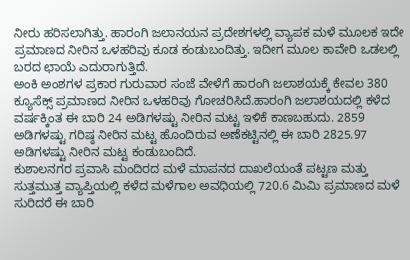ನೀರು ಹರಿಸಲಾಗಿತ್ತು. ಹಾರಂಗಿ ಜಲಾನಯನ ಪ್ರದೇಶಗಳಲ್ಲಿ ವ್ಯಾಪಕ ಮಳೆ ಮೂಲಕ ಇದೇ ಪ್ರಮಾಣದ ನೀರಿನ ಒಳಹರಿವು ಕೂಡ ಕಂಡುಬಂದಿತ್ತು. ಇದೀಗ ಮೂಲ ಕಾವೇರಿ ಒಡಲಲ್ಲಿ ಬರದ ಛಾಯೆ ಎದುರಾಗುತ್ತಿದೆ.
ಅಂಕಿ ಅಂಶಗಳ ಪ್ರಕಾರ ಗುರುವಾರ ಸಂಜೆ ವೇಳೆಗೆ ಹಾರಂಗಿ ಜಲಾಶಯಕ್ಕೆ ಕೇವಲ 380 ಕ್ಯೂಸೆಕ್ಸ್ ಪ್ರಮಾಣದ ನೀರಿನ ಒಳಹರಿವು ಗೋಚರಿಸಿದೆ.ಹಾರಂಗಿ ಜಲಾಶಯದಲ್ಲಿ ಕಳೆದ ವರ್ಷಕ್ಕಿಂತ ಈ ಬಾರಿ 24 ಅಡಿಗಳಷ್ಟು ನೀರಿನ ಮಟ್ಟ ಇಳಿಕೆ ಕಾಣಬಹುದು. 2859 ಅಡಿಗಳಷ್ಟು ಗರಿಷ್ಠ ನೀರಿನ ಮಟ್ಟ ಹೊಂದಿರುವ ಅಣೆಕಟ್ಟಿನಲ್ಲಿ ಈ ಬಾರಿ 2825.97 ಅಡಿಗಳಷ್ಟು ನೀರಿನ ಮಟ್ಟ ಕಂಡುಬಂದಿದೆ.
ಕುಶಾಲನಗರ ಪ್ರವಾಸಿ ಮಂದಿರದ ಮಳೆ ಮಾಪನದ ದಾಖಲೆಯಂತೆ ಪಟ್ಟಣ ಮತ್ತು ಸುತ್ತಮುತ್ತ ವ್ಯಾಪ್ತಿಯಲ್ಲಿ ಕಳೆದ ಮಳೆಗಾಲ ಅವಧಿಯಲ್ಲಿ 720.6 ಮಿಮಿ ಪ್ರಮಾಣದ ಮಳೆ ಸುರಿದರೆ ಈ ಬಾರಿ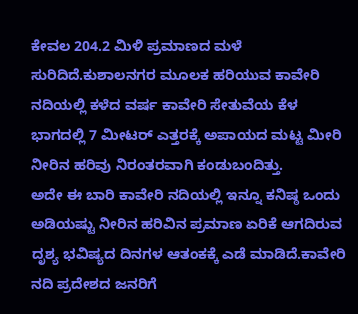ಕೇವಲ 204.2 ಮಿಳಿ ಪ್ರಮಾಣದ ಮಳೆ ಸುರಿದಿದೆ.ಕುಶಾಲನಗರ ಮೂಲಕ ಹರಿಯುವ ಕಾವೇರಿ ನದಿಯಲ್ಲಿ ಕಳೆದ ವರ್ಷ ಕಾವೇರಿ ಸೇತುವೆಯ ಕೆಳ ಭಾಗದಲ್ಲಿ 7 ಮೀಟರ್ ಎತ್ತರಕ್ಕೆ ಅಪಾಯದ ಮಟ್ಟ ಮೀರಿ ನೀರಿನ ಹರಿವು ನಿರಂತರವಾಗಿ ಕಂಡುಬಂದಿತ್ತು.
ಅದೇ ಈ ಬಾರಿ ಕಾವೇರಿ ನದಿಯಲ್ಲಿ ಇನ್ನೂ ಕನಿಷ್ಠ ಒಂದು ಅಡಿಯಷ್ಟು ನೀರಿನ ಹರಿವಿನ ಪ್ರಮಾಣ ಏರಿಕೆ ಆಗದಿರುವ ದೃಶ್ಯ ಭವಿಷ್ಯದ ದಿನಗಳ ಆತಂಕಕ್ಕೆ ಎಡೆ ಮಾಡಿದೆ.ಕಾವೇರಿ ನದಿ ಪ್ರದೇಶದ ಜನರಿಗೆ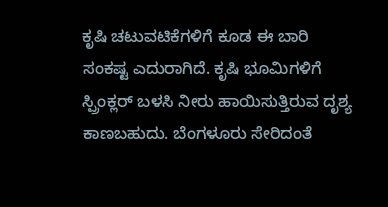ಕೃಷಿ ಚಟುವಟಿಕೆಗಳಿಗೆ ಕೂಡ ಈ ಬಾರಿ ಸಂಕಷ್ಟ ಎದುರಾಗಿದೆ. ಕೃಷಿ ಭೂಮಿಗಳಿಗೆ ಸ್ಪ್ರಿಂಕ್ಲರ್ ಬಳಸಿ ನೀರು ಹಾಯಿಸುತ್ತಿರುವ ದೃಶ್ಯ ಕಾಣಬಹುದು. ಬೆಂಗಳೂರು ಸೇರಿದಂತೆ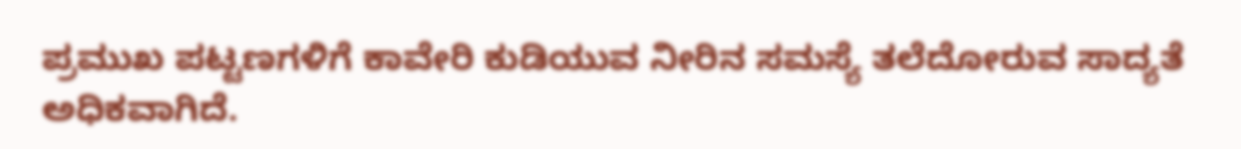ಪ್ರಮುಖ ಪಟ್ಟಣಗಳಿಗೆ ಕಾವೇರಿ ಕುಡಿಯುವ ನೀರಿನ ಸಮಸ್ಯೆ ತಲೆದೋರುವ ಸಾದ್ಯತೆ ಅಧಿಕವಾಗಿದೆ.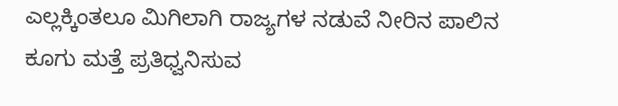ಎಲ್ಲಕ್ಕಿಂತಲೂ ಮಿಗಿಲಾಗಿ ರಾಜ್ಯಗಳ ನಡುವೆ ನೀರಿನ ಪಾಲಿನ ಕೂಗು ಮತ್ತೆ ಪ್ರತಿಧ್ವನಿಸುವ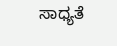ಸಾಧ್ಯತೆ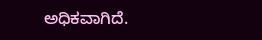ಅಧಿಕವಾಗಿದೆ.